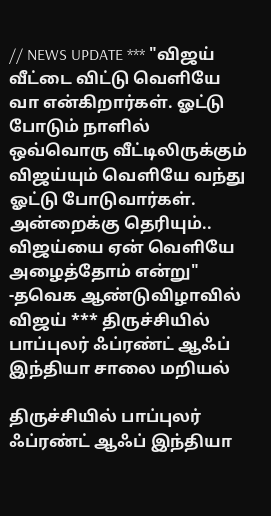// NEWS UPDATE *** "விஜய் வீட்டை விட்டு வெளியே வா என்கிறார்கள். ஓட்டு போடும் நாளில் ஒவ்வொரு வீட்டிலிருக்கும் விஜய்யும் வெளியே வந்து ஓட்டு போடுவார்கள். அன்றைக்கு தெரியும்.. விஜய்யை ஏன் வெளியே அழைத்தோம் என்று" -தவெக ஆண்டுவிழாவில் விஜய் *** திருச்சியில் பாப்புலர் ஃப்ரண்ட் ஆஃப் இந்தியா சாலை மறியல்

திருச்சியில் பாப்புலர் ஃப்ரண்ட் ஆஃப் இந்தியா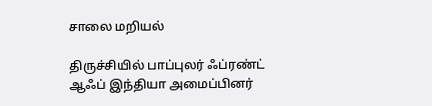சாலை மறியல்

திருச்சியில் பாப்புலர் ஃப்ரண்ட் ஆஃப் இந்தியா அமைப்பினர்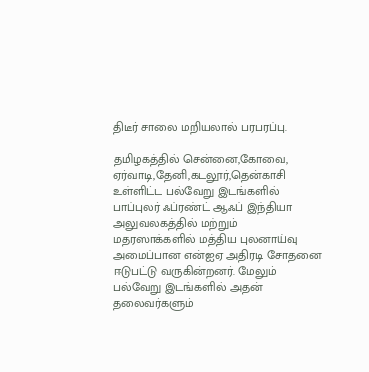திடீர் சாலை மறியலால் பரபரப்பு.

தமிழகத்தில் சென்னை,கோவை, ஏர்வாடி,தேனி,கடலூர்,தென்காசி உள்ளிட்ட பல்வேறு இடங்களில் பாப்புலர் ஃப்ரண்ட் ஆஃப் இந்தியா அலுவலகத்தில் மற்றும் மதரஸாக்களில் மத்திய புலனாய்வு அமைப்பான என்ஐஏ அதிரடி சோதனை ஈடுபட்டு வருகின்றனர். மேலும் பல்வேறு இடங்களில் அதன் தலைவர்களும்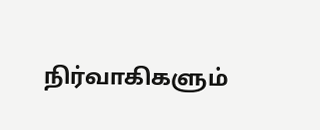நிர்வாகிகளும்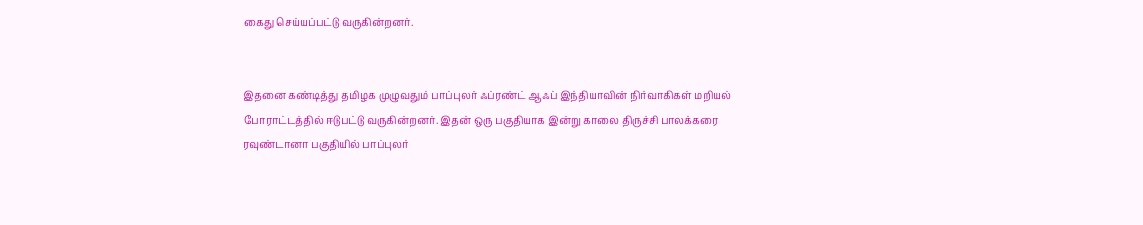கைது செய்யப்பட்டு வருகின்றனர்.


இதனை கண்டித்து தமிழக முழுவதும் பாப்புலர் ஃப்ரண்ட் ஆஃப் இந்தியாவின் நிர்வாகிகள் மறியல் போராட்டத்தில் ஈடுபட்டு வருகின்றனர். இதன் ஒரு பகுதியாக இன்று காலை திருச்சி பாலக்கரை ரவுண்டானா பகுதியில் பாப்புலர்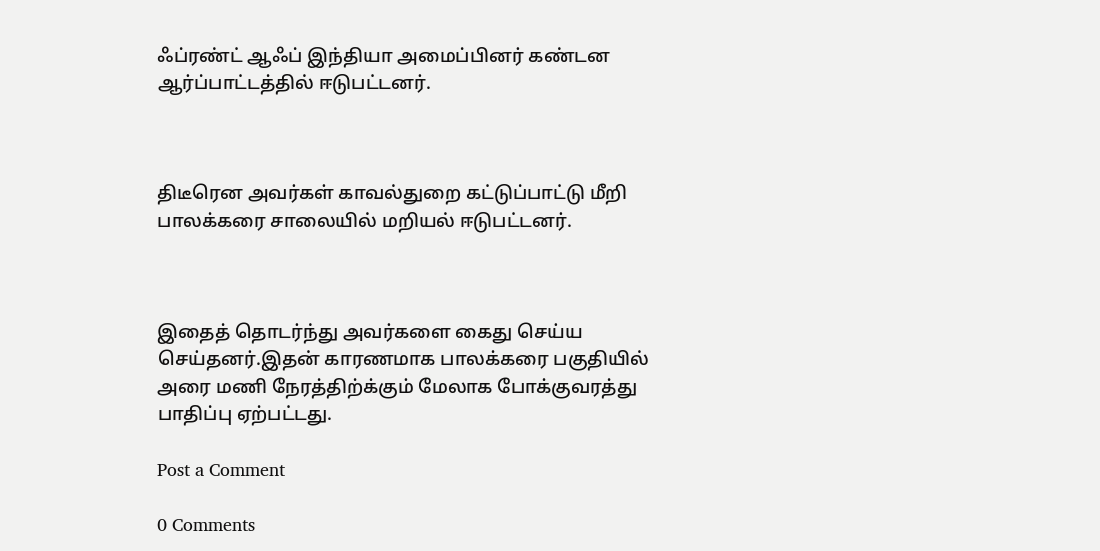ஃப்ரண்ட் ஆஃப் இந்தியா அமைப்பினர் கண்டன ஆர்ப்பாட்டத்தில் ஈடுபட்டனர்.



திடீரென அவர்கள் காவல்துறை கட்டுப்பாட்டு மீறி பாலக்கரை சாலையில் மறியல் ஈடுபட்டனர்.



இதைத் தொடர்ந்து அவர்களை கைது செய்ய செய்தனர்.இதன் காரணமாக பாலக்கரை பகுதியில் அரை மணி நேரத்திற்க்கும் மேலாக போக்குவரத்து பாதிப்பு ஏற்பட்டது.

Post a Comment

0 Comments